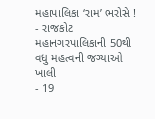મહાપાલિકા ‘રામ’ ભરોસે !
- રાજકોટ મહાનગરપાલિકાની 50થી વધુ મહત્વની જગ્યાઓ ખાલી
- 19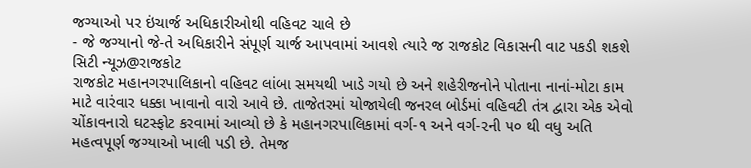જગ્યાઓ પર ઇંચાર્જ અધિકારીઓથી વહિવટ ચાલે છે
- જે જગ્યાનો જે-તે અધિકારીને સંપૂર્ણ ચાર્જ આપવામાં આવશે ત્યારે જ રાજકોટ વિકાસની વાટ પકડી શકશે
સિટી ન્યૂઝ@રાજકોટ
રાજકોટ મહાનગરપાલિકાનો વહિવટ લાંબા સમયથી ખાડે ગયો છે અને શહેરીજનોને પોતાના નાનાં-મોટા કામ માટે વારંવાર ધક્કા ખાવાનો વારો આવે છે. તાજેતરમાં યોજાયેલી જનરલ બોર્ડમાં વહિવટી તંત્ર દ્વારા એક એવો ચોંકાવનારો ઘટસ્ફોટ કરવામાં આવ્યો છે કે મહાનગરપાલિકામાં વર્ગ-૧ અને વર્ગ-૨ની ૫૦ થી વધુ અતિ મહત્વપૂર્ણ જગ્યાઓ ખાલી પડી છે. તેમજ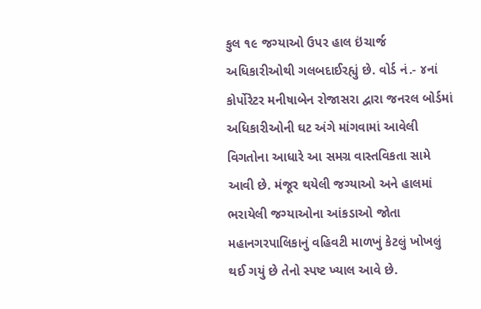કુલ ૧૯ જગ્યાઓ ઉપર હાલ ઇંચાર્જ અધિકારીઓથી ગલબદાઈરહ્યું છે. વોર્ડ નં.- ૪નાં કોર્પોરેટર મનીષાબેન રોજાસરા દ્વારા જનરલ બોર્ડમાં અધિકારીઓની ઘટ અંગે માંગવામાં આવેલી વિગતોના આધારે આ સમગ્ર વાસ્તવિકતા સામે આવી છે. મંજૂર થયેલી જગ્યાઓ અને હાલમાં ભરાયેલી જગ્યાઓના આંકડાઓ જોતા મહાનગરપાલિકાનું વહિવટી માળખું કેટલું ખોખલું થઈ ગયું છે તેનો સ્પષ્ટ ખ્યાલ આવે છે.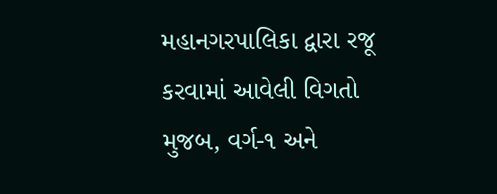મહાનગરપાલિકા દ્વારા રજૂ કરવામાં આવેલી વિગતો મુજબ, વર્ગ-૧ અને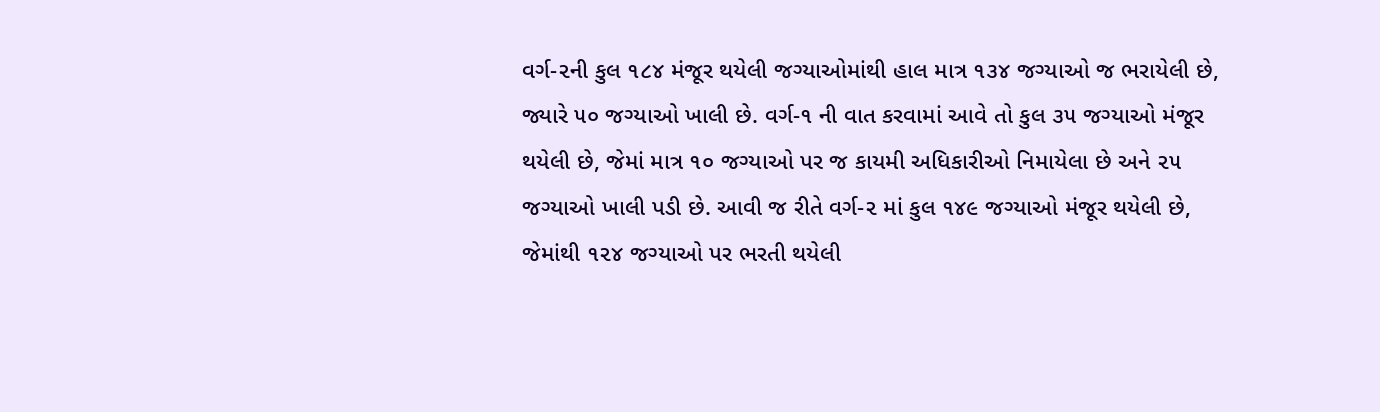વર્ગ-૨ની કુલ ૧૮૪ મંજૂર થયેલી જગ્યાઓમાંથી હાલ માત્ર ૧૩૪ જગ્યાઓ જ ભરાયેલી છે, જ્યારે ૫૦ જગ્યાઓ ખાલી છે. વર્ગ-૧ ની વાત કરવામાં આવે તો કુલ ૩૫ જગ્યાઓ મંજૂર થયેલી છે, જેમાં માત્ર ૧૦ જગ્યાઓ પર જ કાયમી અધિકારીઓ નિમાયેલા છે અને ૨૫ જગ્યાઓ ખાલી પડી છે. આવી જ રીતે વર્ગ-૨ માં કુલ ૧૪૯ જગ્યાઓ મંજૂર થયેલી છે, જેમાંથી ૧૨૪ જગ્યાઓ પર ભરતી થયેલી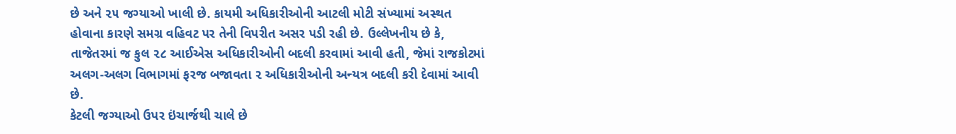છે અને ૨૫ જગ્યાઓ ખાલી છે. કાયમી અધિકારીઓની આટલી મોટી સંખ્યામાં અસ્થત હોવાના કારણે સમગ્ર વહિવટ પર તેની વિપરીત અસર પડી રહી છે. ઉલ્લેખનીય છે કે, તાજેતરમાં જ કુલ ૨૮ આઈએસ અધિકારીઓની બદલી કરવામાં આવી હતી, જેમાં રાજકોટમાં અલગ-અલગ વિભાગમાં ફરજ બજાવતા ૨ અધિકારીઓની અન્યત્ર બદલી કરી દેવામાં આવી છે.
કેટલી જગ્યાઓ ઉપર ઇંચાર્જથી ચાલે છે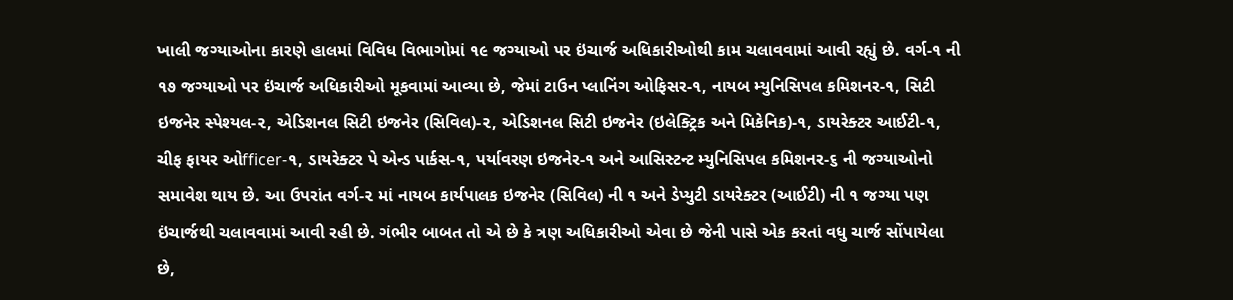ખાલી જગ્યાઓના કારણે હાલમાં વિવિધ વિભાગોમાં ૧૯ જગ્યાઓ પર ઇંચાર્જ અધિકારીઓથી કામ ચલાવવામાં આવી રહ્યું છે. વર્ગ-૧ ની ૧૭ જગ્યાઓ પર ઇંચાર્જ અધિકારીઓ મૂકવામાં આવ્યા છે, જેમાં ટાઉન પ્લાનિંગ ઓફિસર-૧, નાયબ મ્યુનિસિપલ કમિશનર-૧, સિટી ઇજનેર સ્પેશ્યલ-૨, એડિશનલ સિટી ઇજનેર (સિવિલ)-૨, એડિશનલ સિટી ઇજનેર (ઇલેક્ટ્રિક અને મિકેનિક)-૧, ડાયરેક્ટર આઈટી-૧, ચીફ ફાયર ઓfficer-૧, ડાયરેક્ટર પે એન્ડ પાર્કસ-૧, પર્યાવરણ ઇજનેર-૧ અને આસિસ્ટન્ટ મ્યુનિસિપલ કમિશનર-૬ ની જગ્યાઓનો સમાવેશ થાય છે. આ ઉપરાંત વર્ગ-૨ માં નાયબ કાર્યપાલક ઇજનેર (સિવિલ) ની ૧ અને ડેપ્યુટી ડાયરેક્ટર (આઈટી) ની ૧ જગ્યા પણ ઇંચાર્જથી ચલાવવામાં આવી રહી છે. ગંભીર બાબત તો એ છે કે ત્રણ અધિકારીઓ એવા છે જેની પાસે એક કરતાં વધુ ચાર્જ સોંપાયેલા છે,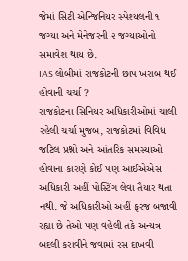જેમાં સિટી એન્જિનિયર સ્પેશ્યલની ૧ જગ્યા અને મેનેજરની ૨ જગ્યાઓનો સમાવેશ થાય છે.
IAS લોબીમાં રાજકોટની છાપ ખરાબ થઈ હોવાની ચર્ચા ?
રાજકોટના સિનિયર અધિકારીઓમાં ચાલી રહેલી ચર્ચા મુજબ, રાજકોટમાં વિવિધ જટિલ પ્રશ્નો અને આંતરિક સમસ્યાઓ હોવાના કારણે કોઈ પણ આઈએએસ અધિકારી અહીં પોસ્ટિંગ લેવા તૈયાર થતા નથી. જે અધિકારીઓ અહીં ફરજ બજાવી રહ્યા છે તેઓ પણ વહેલી તકે અન્યત્ર બદલી કરાવીને જવામાં રસ દાખવી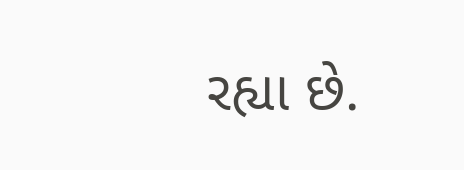રહ્યા છે.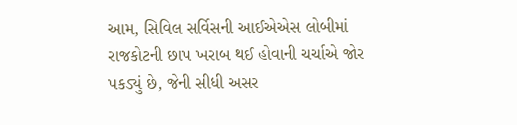આમ, સિવિલ સર્વિસની આઈએએસ લોબીમાં રાજકોટની છાપ ખરાબ થઈ હોવાની ચર્ચાએ જોર પકડ્યું છે, જેની સીધી અસર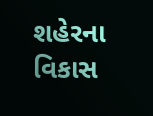શહેરના વિકાસ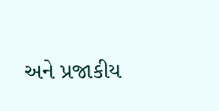અને પ્રજાકીય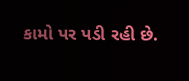કામો પર પડી રહી છે.